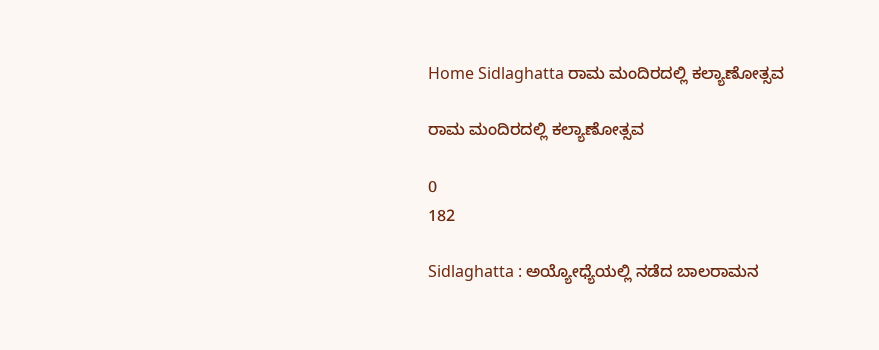Home Sidlaghatta ರಾಮ ಮಂದಿರದಲ್ಲಿ ಕಲ್ಯಾಣೋತ್ಸವ

ರಾಮ ಮಂದಿರದಲ್ಲಿ ಕಲ್ಯಾಣೋತ್ಸವ

0
182

Sidlaghatta : ಅಯ್ಯೋಧ್ಯೆಯಲ್ಲಿ ನಡೆದ ಬಾಲರಾಮನ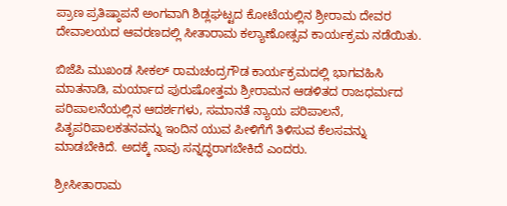ಪ್ರಾಣ ಪ್ರತಿಷ್ಠಾಪನೆ ಅಂಗವಾಗಿ ಶಿಡ್ಲಘಟ್ಟದ ಕೋಟೆಯಲ್ಲಿನ ಶ್ರೀರಾಮ ದೇವರ ದೇವಾಲಯದ ಆವರಣದಲ್ಲಿ ಸೀತಾರಾಮ ಕಲ್ಯಾಣೋತ್ಸವ ಕಾರ್ಯಕ್ರಮ ನಡೆಯಿತು.

ಬಿಜೆಪಿ ಮುಖಂಡ ಸೀಕಲ್ ರಾಮಚಂದ್ರಗೌಡ ಕಾರ್ಯಕ್ರಮದಲ್ಲಿ ಭಾಗವಹಿಸಿ ಮಾತನಾಡಿ, ಮರ್ಯಾದ ಪುರುಷೋತ್ತಮ ಶ್ರೀರಾಮನ ಆಡಳಿತದ ರಾಜಧರ್ಮದ ಪರಿಪಾಲನೆಯಲ್ಲಿನ ಆದರ್ಶಗಳು, ಸಮಾನತೆ ನ್ಯಾಯ ಪರಿಪಾಲನೆ, ಪಿತೃಪರಿಪಾಲಕತನವನ್ನು ಇಂದಿನ ಯುವ ಪೀಳಿಗೆಗೆ ತಿಳಿಸುವ ಕೆಲಸವನ್ನು ಮಾಡಬೇಕಿದೆ. ಅದಕ್ಕೆ ನಾವು ಸನ್ನದ್ಧರಾಗಬೇಕಿದೆ ಎಂದರು.

ಶ್ರೀಸೀತಾರಾಮ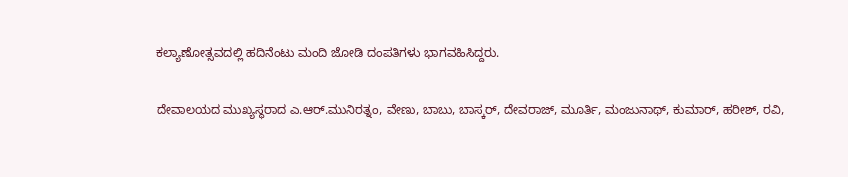ಕಲ್ಯಾಣೋತ್ಸವದಲ್ಲಿ ಹದಿನೆಂಟು ಮಂದಿ ಜೋಡಿ ದಂಪತಿಗಳು ಭಾಗವಹಿಸಿದ್ದರು.

ದೇವಾಲಯದ ಮುಖ್ಯಸ್ಥರಾದ ಎ.ಆರ್.ಮುನಿರತ್ನಂ, ವೇಣು, ಬಾಬು, ಬಾಸ್ಕರ್, ದೇವರಾಜ್, ಮೂರ್ತಿ, ಮಂಜುನಾಥ್, ಕುಮಾರ್, ಹರೀಶ್, ರವಿ,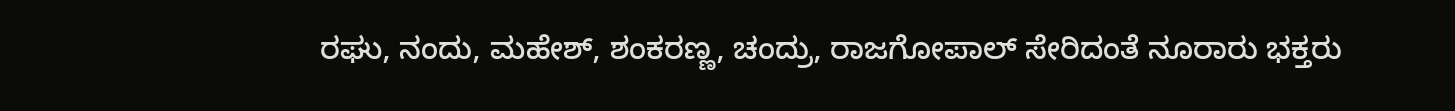ರಘು, ನಂದು, ಮಹೇಶ್, ಶಂಕರಣ್ಣ, ಚಂದ್ರು, ರಾಜಗೋಪಾಲ್ ಸೇರಿದಂತೆ ನೂರಾರು ಭಕ್ತರು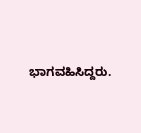ಭಾಗವಹಿಸಿದ್ದರು.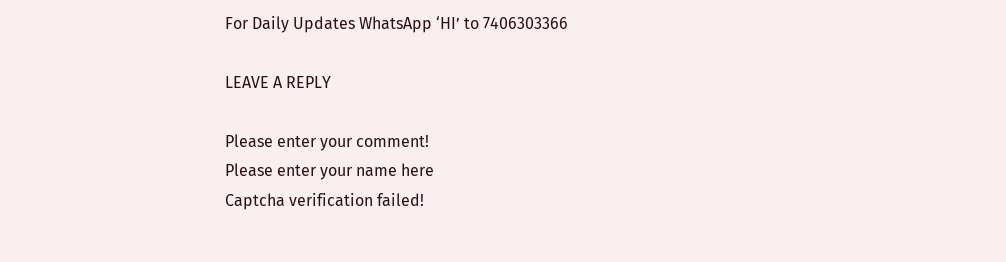For Daily Updates WhatsApp ‘HI’ to 7406303366

LEAVE A REPLY

Please enter your comment!
Please enter your name here
Captcha verification failed!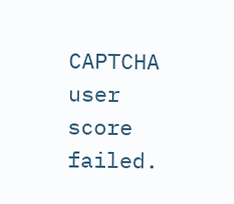CAPTCHA user score failed.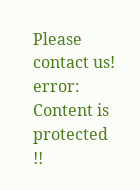Please contact us!
error: Content is protected !!